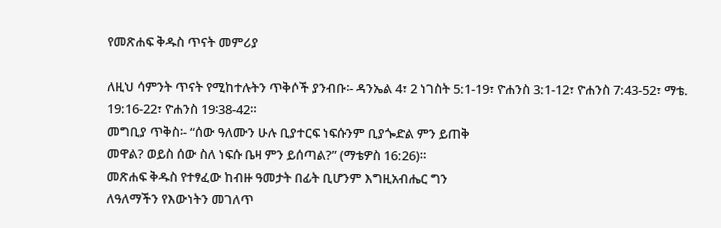የመጽሐፍ ቅዱስ ጥናት መምሪያ

ለዚህ ሳምንት ጥናት የሚከተሉትን ጥቅሶች ያንብቡ፡- ዳንኤል 4፣ 2 ነገስት 5:1-19፣ ዮሐንስ 3:1-12፣ ዮሐንስ 7:43-52፣ ማቴ. 19:16-22፣ ዮሐንስ 19፡38-42።
መግቢያ ጥቅስ፡- “ሰው ዓለሙን ሁሉ ቢያተርፍ ነፍሱንም ቢያጐድል ምን ይጠቅ
መዋል? ወይስ ሰው ስለ ነፍሱ ቤዛ ምን ይሰጣል?” (ማቴዎስ 16:26)።
መጽሐፍ ቅዱስ የተፃፈው ከብዙ ዓመታት በፊት ቢሆንም እግዚአብሔር ግን
ለዓለማችን የእውነትን መገለጥ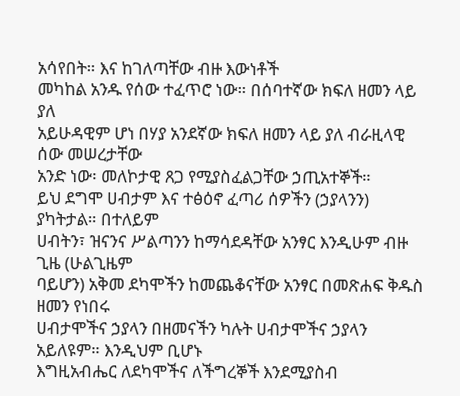አሳየበት። እና ከገለጣቸው ብዙ እውነቶች
መካከል አንዱ የሰው ተፈጥሮ ነው። በሰባተኛው ክፍለ ዘመን ላይ ያለ
አይሁዳዊም ሆነ በሃያ አንደኛው ክፍለ ዘመን ላይ ያለ ብራዚላዊ ሰው መሠረታቸው
አንድ ነው፡ መለኮታዊ ጸጋ የሚያስፈልጋቸው ኃጢአተኞች።
ይህ ደግሞ ሀብታም እና ተፅዕኖ ፈጣሪ ሰዎችን (ኃያላንን) ያካትታል። በተለይም
ሀብትን፣ ዝናንና ሥልጣንን ከማሳደዳቸው አንፃር እንዲሁም ብዙ ጊዜ (ሁልጊዜም
ባይሆን) አቅመ ደካሞችን ከመጨቆናቸው አንፃር በመጽሐፍ ቅዱስ ዘመን የነበሩ
ሀብታሞችና ኃያላን በዘመናችን ካሉት ሀብታሞችና ኃያላን አይለዩም። እንዲህም ቢሆኑ
እግዚአብሔር ለደካሞችና ለችግረኞች እንደሚያስብ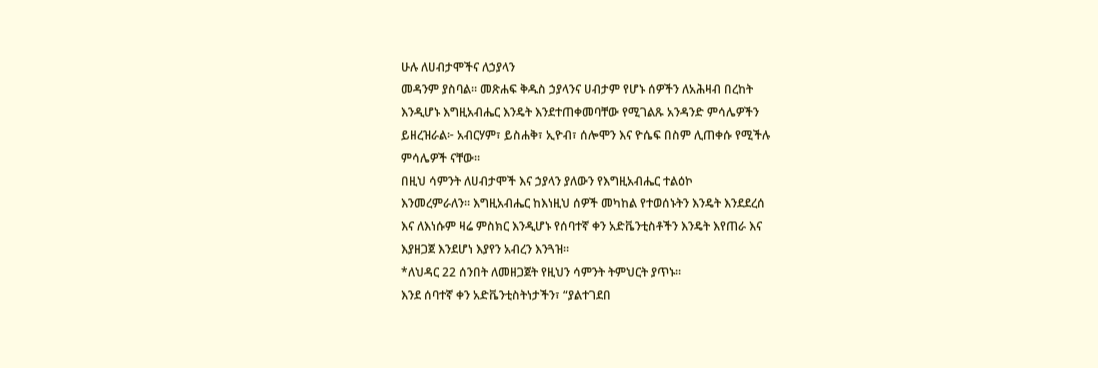ሁሉ ለሀብታሞችና ለኃያላን
መዳንም ያስባል። መጽሐፍ ቅዱስ ኃያላንና ሀብታም የሆኑ ሰዎችን ለአሕዛብ በረከት
እንዲሆኑ እግዚአብሔር እንዴት እንደተጠቀመባቸው የሚገልጹ አንዳንድ ምሳሌዎችን
ይዘረዝራል፦ አብርሃም፣ ይስሐቅ፣ ኢዮብ፣ ሰሎሞን እና ዮሴፍ በስም ሊጠቀሱ የሚችሉ
ምሳሌዎች ናቸው።
በዚህ ሳምንት ለሀብታሞች እና ኃያላን ያለውን የእግዚአብሔር ተልዕኮ
እንመረምራለን። እግዚአብሔር ከእነዚህ ሰዎች መካከል የተወሰኑትን እንዴት እንደደረሰ
እና ለእነሱም ዛሬ ምስክር እንዲሆኑ የሰባተኛ ቀን አድቬንቲስቶችን እንዴት እየጠራ እና
እያዘጋጀ እንደሆነ እያየን አብረን እንጓዝ።
*ለህዳር 22 ሰንበት ለመዘጋጀት የዚህን ሳምንት ትምህርት ያጥኑ።
እንደ ሰባተኛ ቀን አድቬንቲስትነታችን፣ “ያልተገደበ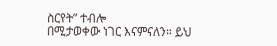ስርየት” ተብሎ
በሚታወቀው ነገር እናምናለን። ይህ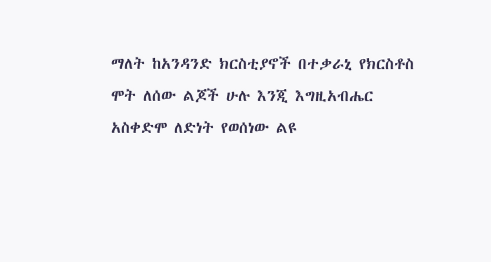ማለት ከአንዳንድ ክርስቲያኖች በተቃራኒ የክርስቶስ
ሞት ለሰው ልጆች ሁሉ እንጂ እግዚአብሔር አስቀድሞ ለድነት የወሰነው ልዩ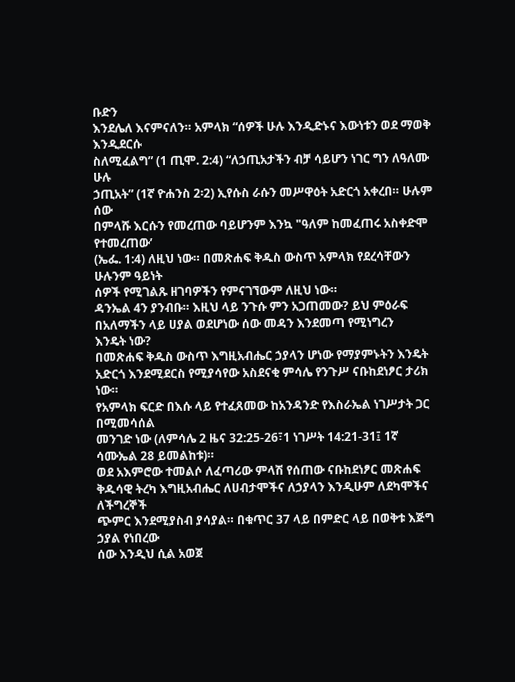ቡድን
እንደሌለ እናምናለን። አምላክ “ሰዎች ሁሉ እንዲድኑና እውነቱን ወደ ማወቅ እንዲደርሱ
ስለሚፈልግ” (1 ጢሞ. 2:4) “ለኃጢአታችን ብቻ ሳይሆን ነገር ግን ለዓለሙ ሁሉ
ኃጢአት” (1ኛ ዮሐንስ 2፡2) ኢየሱስ ራሱን መሥዋዕት አድርጎ አቀረበ። ሁሉም ሰው
በምላሹ እርሱን የመረጠው ባይሆንም እንኳ "ዓለም ከመፈጠሩ አስቀድሞ የተመረጠው’
(ኤፌ. 1:4) ለዚህ ነው። በመጽሐፍ ቅዱስ ውስጥ አምላክ የደረሳቸውን ሁሉንም ዓይነት
ሰዎች የሚገልጹ ዘገባዎችን የምናገኘውም ለዚህ ነው።
ዳንኤል 4ን ያንብቡ። እዚህ ላይ ንጉሱ ምን አጋጠመው? ይህ ምዕራፍ
በአለማችን ላይ ሀያል ወደሆነው ሰው መዳን እንደመጣ የሚነግረን
እንዴት ነው?
በመጽሐፍ ቅዱስ ውስጥ እግዚአብሔር ኃያላን ሆነው የማያምኑትን እንዴት
አድርጎ እንደሚደርስ የሚያሳየው አስደናቂ ምሳሌ የንጉሥ ናቡከደነፆር ታሪክ ነው።
የአምላክ ፍርድ በእሱ ላይ የተፈጸመው ከአንዳንድ የእስራኤል ነገሥታት ጋር በሚመሳሰል
መንገድ ነው (ለምሳሌ 2 ዜና 32:25-26፣1 ነገሥት 14:21-31፤ 1ኛ ሳሙኤል 28 ይመልከቱ)።
ወደ አእምሮው ተመልሶ ለፈጣሪው ምላሽ የሰጠው ናቡከደነፆር መጽሐፍ
ቅዱሳዊ ትረካ እግዚአብሔር ለሀብታሞችና ለኃያላን እንዲሁም ለደካሞችና ለችግረኞች
ጭምር እንደሚያስብ ያሳያል። በቁጥር 37 ላይ በምድር ላይ በወቅቱ እጅግ ኃያል የነበረው
ሰው እንዲህ ሲል አወጀ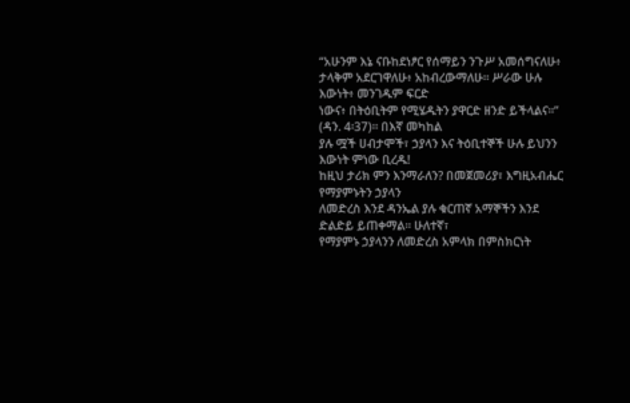“አሁንም እኔ ናቡከደነፆር የሰማይን ንጉሥ አመሰግናለሁ፥
ታላቅም አደርገዋለሁ፥ አከብረውማለሁ። ሥራው ሁሉ እውነት፥ መንገዱም ፍርድ
ነውና፥ በትዕቢትም የሚሄዱትን ያዋርድ ዘንድ ይችላልና።” (ዳን. 4፡37)። በእኛ መካከል
ያሉ ሟች ሀብታሞች፣ ኃያላን እና ትዕቢተኞች ሁሉ ይህንን እውነት ምነው ቢረዱ!
ከዚህ ታሪክ ምን እንማራለን? በመጀመሪያ፣ እግዚአብሔር የማያምኑትን ኃያላን
ለመድረስ እንደ ዳንኤል ያሉ ቁርጠኛ አማኞችን እንደ ድልድይ ይጠቀማል። ሁለተኛ፣
የማያምኑ ኃያላንን ለመድረስ አምላክ በምስክርነት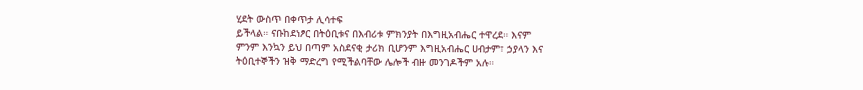ሂደት ውስጥ በቀጥታ ሊሳተፍ
ይችላል። ናቡከደነፆር በትዕቢቱና በእብሪቱ ምክንያት በእግዚአብሔር ተዋረደ። እናም
ምንም እንኳን ይህ በጣም አስደናቂ ታሪክ ቢሆንም እግዚአብሔር ሀብታም፣ ኃያላን እና
ትዕቢተኞችን ዝቅ ማድረግ የሚችልባቸው ሌሎች ብዙ መንገዶችም አሉ።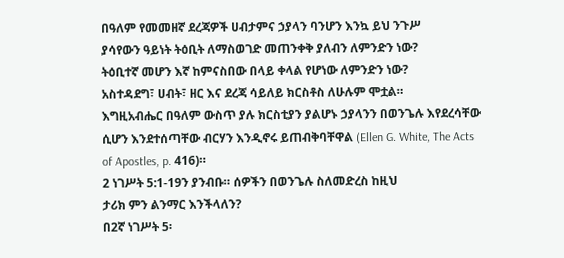በዓለም የመመዘኛ ደረጃዎች ሀብታምና ኃያላን ባንሆን እንኳ ይህ ንጉሥ
ያሳየውን ዓይነት ትዕቢት ለማስወገድ መጠንቀቅ ያለብን ለምንድን ነው?
ትዕቢተኛ መሆን እኛ ከምናስበው በላይ ቀላል የሆነው ለምንድን ነው?
አስተዳደግ፣ ሀብት፣ ዘር እና ደረጃ ሳይለይ ክርስቶስ ለሁሉም ሞቷል።
እግዚአብሔር በዓለም ውስጥ ያሉ ክርስቲያን ያልሆኑ ኃያላንን በወንጌሉ እየደረሳቸው
ሲሆን እንደተሰጣቸው ብርሃን እንዲኖሩ ይጠብቅባቸዋል (Ellen G. White, The Acts
of Apostles, p. 416)።
2 ነገሥት 5:1-19ን ያንብቡ። ሰዎችን በወንጌሉ ስለመድረስ ከዚህ
ታሪክ ምን ልንማር እንችላለን?
በ2ኛ ነገሥት 5፡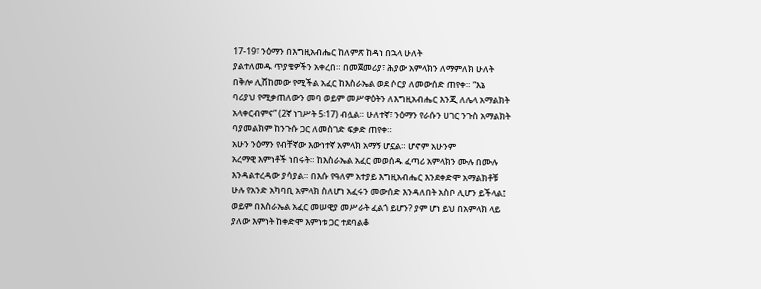17-19፣ ንዕማን በእግዚአብሔር ከለምጽ ከዳነ በኋላ ሁለት
ያልተለመዱ ጥያቄዎችን አቀረበ። በመጀመሪያ፣ ሕያው አምላክን ለማምለክ ሁለት
በቅሎ ሊሸከመው የሚችል አፈር ከእስራኤል ወደ ሶርያ ለመውሰድ ጠየቀ። “እኔ
ባሪያህ የሚቃጠለውን መባ ወይም መሥዋዕትን ለእግዚአብሔር እንጂ ለሌላ አማልክት
አላቀርብምና” (2ኛ ነገሥት 5፡17) ብሏል። ሁለተኛ፣ ንዕማን የራሱን ሀገር ንጉስ አማልክት
ባያመልክም ከንጉሱ ጋር ለመስገድ ፍቃድ ጠየቀ።
አሁን ንዕማን የብቸኛው እውነተኛ አምላክ አማኝ ሆኗል። ሆኖም አሁንም
አረማዊ እምነቶች ነበሩት። ከእስራኤል አፈር መወሰዱ ፈጣሪ አምላክን ሙሉ በሙሉ
እንዳልተረዳው ያሳያል። በእሱ የዓለም አተያይ እግዚአብሔር እንደቀድሞ አማልክቶቹ
ሁሉ የአንድ አካባቢ አምላክ ስለሆነ አፈሩን መውሰድ እንዳለበት አስቦ ሊሆን ይችላል፤
ወይም በእስራኤል አፈር መሠዊያ መሥራት ፈልጎ ይሆን? ያም ሆነ ይህ በአምላክ ላይ
ያለው እምነት ከቀድሞ እምነቱ ጋር ተደባልቆ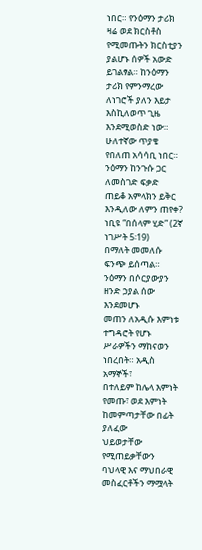ነበር። የንዕማን ታሪክ ዛሬ ወደ ክርስቶስ
የሚመጡትን ክርስቲያን ያልሆኑ ሰዎች አውድ ይገልፃል። ከንዕማን ታሪክ የምንማረው
ለነገሮች ያለን እይታ እስኪለወጥ ጊዜ እንደሚወስድ ነው።
ሁለተኛው ጥያቄ የበለጠ አሳሳቢ ነበር። ንዕማን ከንጉሱ ጋር ለመስገድ ፍቃድ
ጠይቆ አምላክን ይቅር እንዲለው ለምን ጠየቀ? ነቢዩ “በሰላም ሂድ” (2ኛ ነገሥት 5፡19)
በማለት መመለሱ ፍንጭ ይሰጣል። ንዕማን በሶርያውያን ዘንድ ኃያል ሰው እንደመሆኑ
መጠን ለአዲሱ እምነቱ ተግዳሮት የሆኑ ሥራዎችን ማከናወን ነበረበት። አዲስ አማኞች፣
በተለይም ከሌላ እምነት የመጡ፣ ወደ እምነት ከመምጣታቸው በፊት ያለፈው
ህይወታቸው የሚጠይቃቸውን ባህላዊ እና ማህበራዊ መስፈርቶችን ማሟላት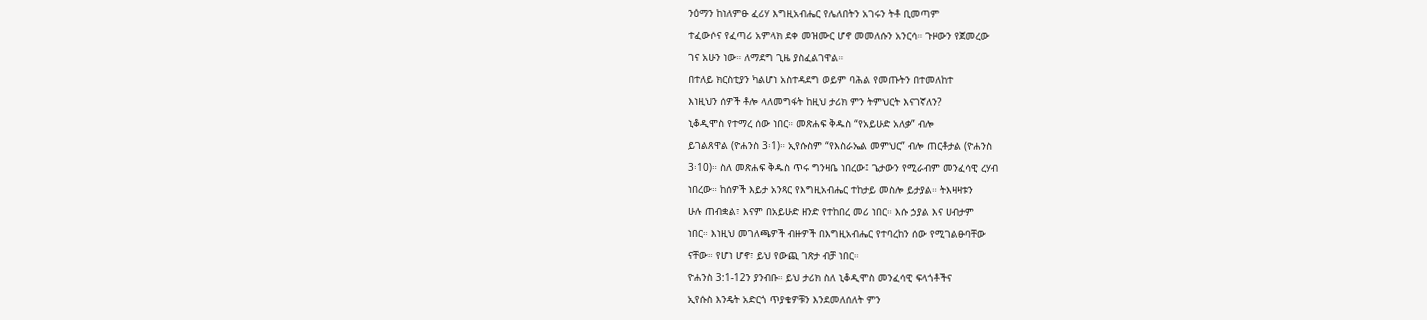ንዕማን ከነለምፁ ፈሪሃ እግዚአብሔር የሌለበትን አገሩን ትቶ ቢመጣም
ተፈውሶና የፈጣሪ አምላክ ደቀ መዝሙር ሆኖ መመለሱን አንርሳ። ጉዞውን የጀመረው
ገና አሁን ነው። ለማደግ ጊዜ ያስፈልገዋል።
በተለይ ክርስቲያን ካልሆነ አስተዳደግ ወይም ባሕል የመጡትን በተመለከተ
እነዚህን ሰዎች ቶሎ ላለመግፋት ከዚህ ታሪክ ምን ትምህርት እናገኛለን?
ኒቆዲሞስ የተማረ ሰው ነበር። መጽሐፍ ቅዱስ “የአይሁድ አለቃ” ብሎ
ይገልጸዋል (ዮሐንስ 3፡1)። ኢየሱስም “የእስራኤል መምህር” ብሎ ጠርቶታል (ዮሐንስ
3፡10)። ስለ መጽሐፍ ቅዱስ ጥሩ ግንዛቤ ነበረው፤ ጌታውን የሚራብም መንፈሳዊ ረሃብ
ነበረው። ከሰዎች እይታ አንጻር የእግዚአብሔር ተከታይ መስሎ ይታያል። ትእዛዛቱን
ሁሉ ጠብቋል፣ እናም በአይሁድ ዘንድ የተከበረ መሪ ነበር። እሱ ኃያል እና ሀብታም
ነበር። እነዚህ መገለጫዎች ብዙዎች በእግዚአብሔር የተባረከን ሰው የሚገልፁባቸው
ናቸው። የሆነ ሆኖ፣ ይህ የውጪ ገጽታ ብቻ ነበር።
ዮሐንስ 3:1-12ን ያንብቡ። ይህ ታሪክ ስለ ኒቆዲሞስ መንፈሳዊ ፍላጎቶችና
ኢየሱስ እንዴት አድርጎ ጥያቄዎቹን እንደመለሰለት ምን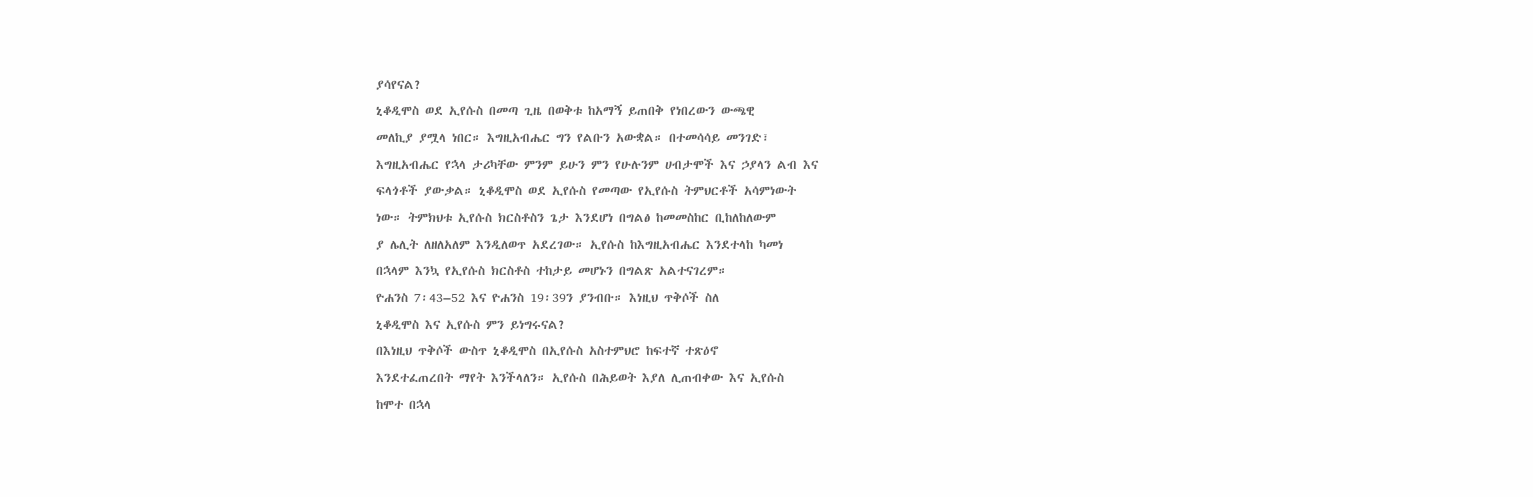ያሳየናል?
ኒቆዲሞስ ወደ ኢየሱስ በመጣ ጊዜ በወቅቱ ከአማኝ ይጠበቅ የነበረውን ውጫዊ
መለኪያ ያሟላ ነበር። እግዚአብሔር ግን የልቡን አውቋል። በተመሳሳይ መንገድ፣
እግዚአብሔር የኋላ ታሪካቸው ምንም ይሁን ምን የሁሉንም ሀብታሞች እና ኃያላን ልብ እና
ፍላጎቶች ያውቃል። ኒቆዲሞስ ወደ ኢየሱስ የመጣው የኢየሱስ ትምህርቶች አሳምነውት
ነው። ትምክህቱ ኢየሱስ ክርስቶስን ጌታ እንደሆነ በግልፅ ከመመስከር ቢከለከለውም
ያ ሌሊት ለዘለአለም እንዲለወጥ አደረገው። ኢየሱስ ከእግዚአብሔር እንደተላከ ካመነ
በኋላም እንኳ የኢየሱስ ክርስቶስ ተከታይ መሆኑን በግልጽ አልተናገረም።
ዮሐንስ 7፡43–52 እና ዮሐንስ 19፡39ን ያንብቡ። እነዚህ ጥቅሶች ስለ
ኒቆዲሞስ እና ኢየሱስ ምን ይነግሩናል?
በእነዚህ ጥቅሶች ውስጥ ኒቆዲሞስ በኢየሱስ አስተምህሮ ከፍተኛ ተጽዕኖ
እንደተፈጠረበት ማየት እንችላለን። ኢየሱስ በሕይወት እያለ ሊጠብቀው እና ኢየሱስ
ከሞተ በኋላ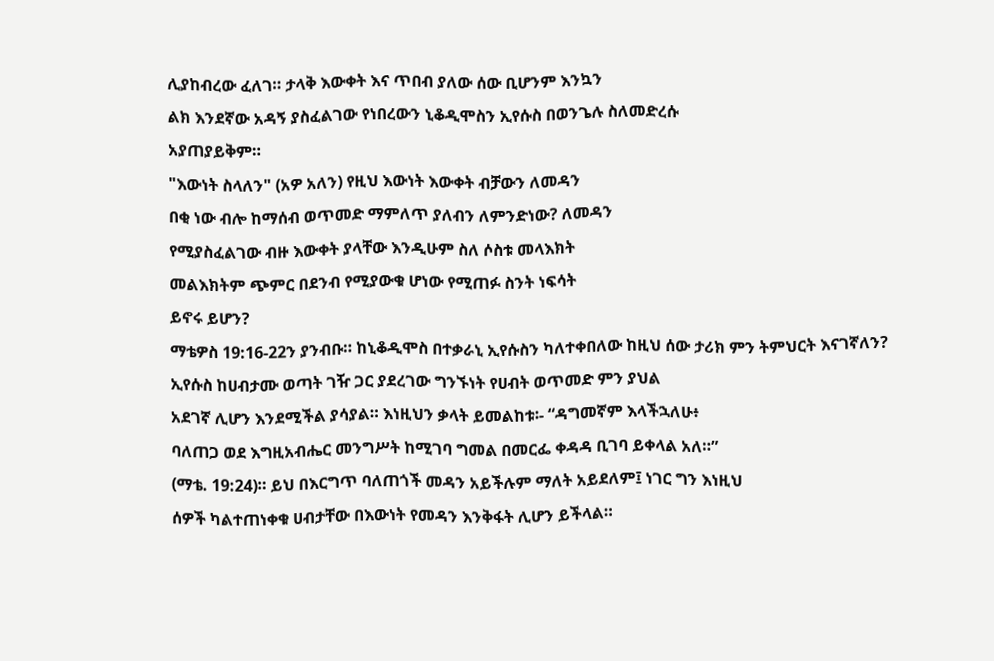ሊያከብረው ፈለገ። ታላቅ እውቀት እና ጥበብ ያለው ሰው ቢሆንም እንኳን
ልክ እንደኛው አዳኝ ያስፈልገው የነበረውን ኒቆዲሞስን ኢየሱስ በወንጌሉ ስለመድረሱ
አያጠያይቅም።
"እውነት ስላለን" (አዎ አለን) የዚህ እውነት እውቀት ብቻውን ለመዳን
በቂ ነው ብሎ ከማሰብ ወጥመድ ማምለጥ ያለብን ለምንድነው? ለመዳን
የሚያስፈልገው ብዙ እውቀት ያላቸው እንዲሁም ስለ ሶስቱ መላእክት
መልእክትም ጭምር በደንብ የሚያውቁ ሆነው የሚጠፉ ስንት ነፍሳት
ይኖሩ ይሆን?
ማቴዎስ 19:16-22ን ያንብቡ። ከኒቆዲሞስ በተቃራኒ ኢየሱስን ካለተቀበለው ከዚህ ሰው ታሪክ ምን ትምህርት እናገኛለን?
ኢየሱስ ከሀብታሙ ወጣት ገዥ ጋር ያደረገው ግንኙነት የሀብት ወጥመድ ምን ያህል
አደገኛ ሊሆን እንደሚችል ያሳያል። እነዚህን ቃላት ይመልከቱ፡- “ዳግመኛም እላችኋለሁ፥
ባለጠጋ ወደ እግዚአብሔር መንግሥት ከሚገባ ግመል በመርፌ ቀዳዳ ቢገባ ይቀላል አለ።”
(ማቴ. 19:24)። ይህ በእርግጥ ባለጠጎች መዳን አይችሉም ማለት አይደለም፤ ነገር ግን እነዚህ
ሰዎች ካልተጠነቀቁ ሀብታቸው በእውነት የመዳን እንቅፋት ሊሆን ይችላል።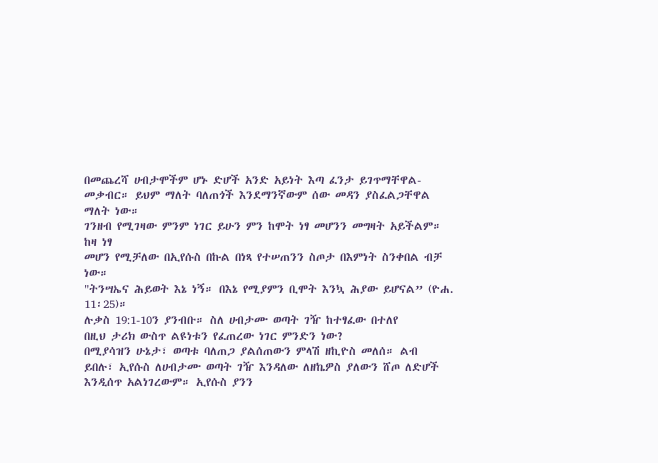በመጨረሻ ሀብታሞችም ሆኑ ድሆች አንድ አይነት እጣ ፈንታ ይገጥማቸዋል-
መቃብር። ይህም ማለት ባለጠጎች እንደማንኛውም ሰው መዳን ያስፈልጋቸዋል ማለት ነው።
ገንዘብ የሚገዛው ምንም ነገር ይሁን ምን ከሞት ነፃ መሆንን መግዛት አይችልም። ከዛ ነፃ
መሆን የሚቻለው በኢየሱስ በኩል በነጻ የተሠጠንን ስጦታ በእምነት ስንቀበል ብቻ ነው።
"ትንሣኤና ሕይወት እኔ ነኝ። በእኔ የሚያምን ቢሞት እንኳ ሕያው ይሆናል” (ዮሐ. 11፡25)።
ሉቃስ 19:1-10ን ያንብቡ። ስለ ሀብታሙ ወጣት ገዥ ከተፃፈው በተለየ
በዚህ ታሪክ ውስጥ ልዩነቱን የፈጠረው ነገር ምንድን ነው?
በሚያሳዝን ሁኔታ፣ ወጣቱ ባለጠጋ ያልሰጠውን ምላሽ ዘኪዮስ መለሰ። ልብ
ይበሉ፣ ኢየሱስ ለሀብታሙ ወጣት ገዥ እንዳለው ለዘኬዎስ ያለውን ሸጦ ለድሆች
እንዲሰጥ አልነገረውም። ኢየሱስ ያንን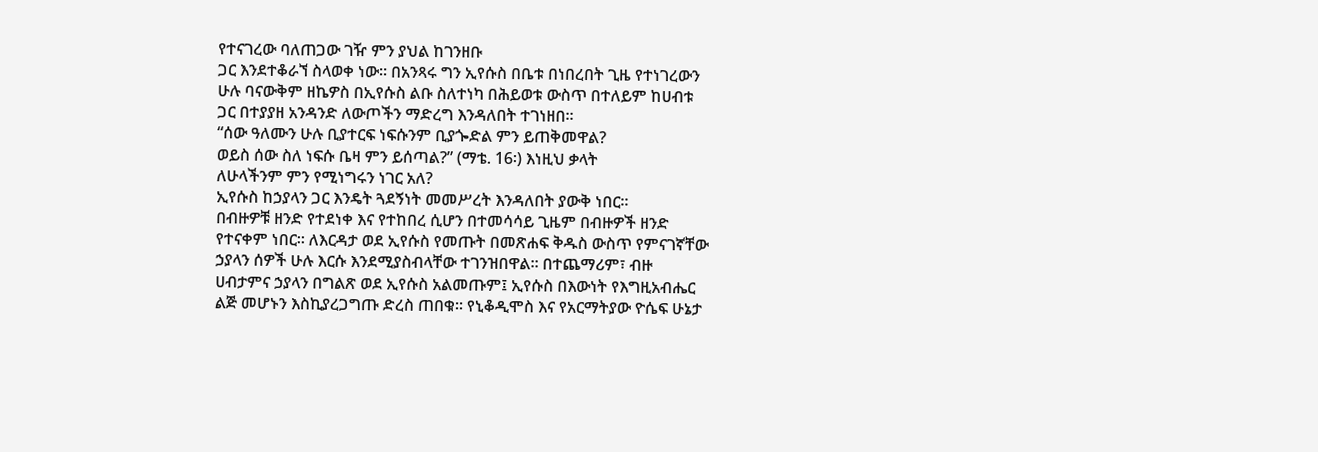የተናገረው ባለጠጋው ገዥ ምን ያህል ከገንዘቡ
ጋር እንደተቆራኘ ስላወቀ ነው። በአንጻሩ ግን ኢየሱስ በቤቱ በነበረበት ጊዜ የተነገረውን
ሁሉ ባናውቅም ዘኬዎስ በኢየሱስ ልቡ ስለተነካ በሕይወቱ ውስጥ በተለይም ከሀብቱ
ጋር በተያያዘ አንዳንድ ለውጦችን ማድረግ እንዳለበት ተገነዘበ።
“ሰው ዓለሙን ሁሉ ቢያተርፍ ነፍሱንም ቢያጐድል ምን ይጠቅመዋል?
ወይስ ሰው ስለ ነፍሱ ቤዛ ምን ይሰጣል?” (ማቴ. 16፡) እነዚህ ቃላት
ለሁላችንም ምን የሚነግሩን ነገር አለ?
ኢየሱስ ከኃያላን ጋር እንዴት ጓደኝነት መመሥረት እንዳለበት ያውቅ ነበር።
በብዙዎቹ ዘንድ የተደነቀ እና የተከበረ ሲሆን በተመሳሳይ ጊዜም በብዙዎች ዘንድ
የተናቀም ነበር። ለእርዳታ ወደ ኢየሱስ የመጡት በመጽሐፍ ቅዱስ ውስጥ የምናገኛቸው
ኃያላን ሰዎች ሁሉ እርሱ እንደሚያስብላቸው ተገንዝበዋል። በተጨማሪም፣ ብዙ
ሀብታምና ኃያላን በግልጽ ወደ ኢየሱስ አልመጡም፤ ኢየሱስ በእውነት የእግዚአብሔር
ልጅ መሆኑን እስኪያረጋግጡ ድረስ ጠበቁ። የኒቆዲሞስ እና የአርማትያው ዮሴፍ ሁኔታ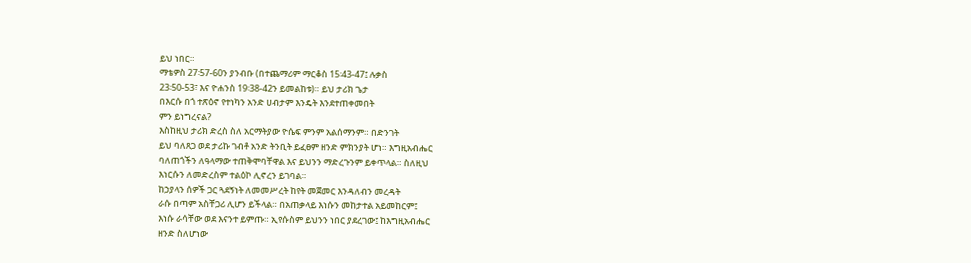ይህ ነበር።
ማቴዎስ 27፡57-60ን ያንብቡ (በተጨማሪም ማርቆስ 15፡43-47፤ ሉቃስ
23፡50-53፣ እና ዮሐንስ 19፡38-42ን ይመልከቱ)። ይህ ታሪክ ጌታ
በእርሱ በጎ ተጽዕኖ የተነካን አንድ ሀብታም እንዴት እንደተጠቀመበት
ምን ይነግረናል?
እስከዚህ ታሪክ ድረስ ስለ አርማትያው ዮሴፍ ምንም አልሰማንም። በድንገት
ይህ ባለጸጋ ወደ ታሪኩ ገብቶ አንድ ትንቢት ይፈፀም ዘንድ ምክንያት ሆነ። እግዚአብሔር
ባለጠጎችን ለዓላማው ተጠቅሞባቸዋል እና ይህንን ማድረጉንም ይቀጥላል። ስለዚህ
እነርሱን ለመድረስም ተልዕኮ ሊኖረን ይገባል።
ከኃያላን ሰዎች ጋር ጓደኝነት ለመመሥረት ከየት መጀመር እንዳለብን መረዳት
ራሱ በጣም አስቸጋሪ ሊሆን ይችላል። በአጠቃላይ እነሱን መከታተል አይመከርም፤
እነሱ ራሳቸው ወደ እናንተ ይምጡ። ኢየሱስም ይህንን ነበር ያደረገው፤ ከእግዚአብሔር
ዘንድ ስለሆነው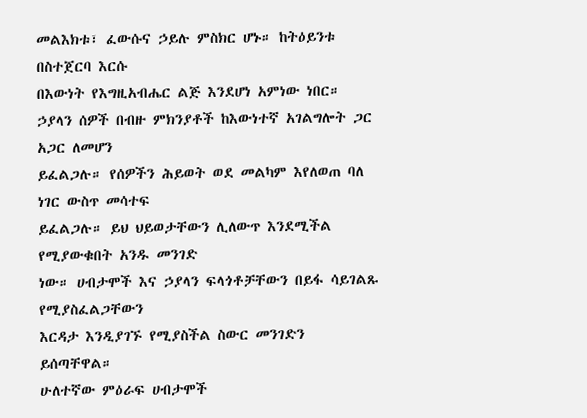መልእክቱ፣ ፈውሱና ኃይሉ ምስክር ሆኑ። ከትዕይንቱ በስተጀርባ እርሱ
በእውነት የእግዚአብሔር ልጅ እንደሆነ አምነው ነበር።
ኃያላን ሰዎች በብዙ ምክንያቶች ከእውነተኛ አገልግሎት ጋር አጋር ለመሆን
ይፈልጋሉ። የሰዎችን ሕይወት ወደ መልካም እየለወጠ ባለ ነገር ውስጥ መሳተፍ
ይፈልጋሉ። ይህ ህይወታቸውን ሊለውጥ እንደሚችል የሚያውቁበት አንዱ መንገድ
ነው። ሀብታሞች እና ኃያላን ፍላጎቶቻቸውን በይፋ ሳይገልጹ የሚያስፈልጋቸውን
እርዳታ እንዲያገኙ የሚያስችል ስውር መንገድን ይሰጣቸዋል።
ሁለተኛው ምዕራፍ ሀብታሞች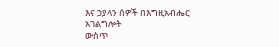እና ኃያላን ሰዎች በእግዚአብሔር አገልግሎት
ውስጥ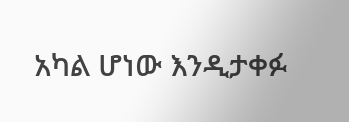አካል ሆነው እንዲታቀፉ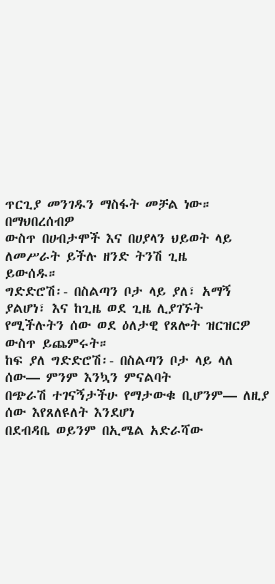ጥርጊያ መንገዱን ማስፋት መቻል ነው። በማህበረሰብዎ
ውስጥ በሀብታሞች እና በሀያላን ህይወት ላይ ለመሥራት ይችሉ ዘንድ ትንሽ ጊዜ
ይውሰዱ።
ግድድሮሽ፡- በስልጣን ቦታ ላይ ያለ፣ አማኝ ያልሆነ፣ እና ከጊዜ ወደ ጊዜ ሊያገኙት
የሚችሉትን ሰው ወደ ዕለታዊ የጸሎት ዝርዝርዎ ውስጥ ይጨምሩት።
ከፍ ያለ ግድድሮሽ፡- በስልጣን ቦታ ላይ ላለ ሰው— ምንም እንኳን ምናልባት
በጭራሽ ተገናኝታችሁ የማታውቁ ቢሆንም— ለዚያ ሰው እየጸለዩለት እንደሆነ
በደብዳቤ ወይንም በኢሜል አድራሻው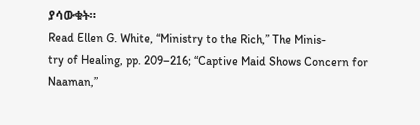ያሳውቁት።
Read Ellen G. White, “Ministry to the Rich,” The Minis-
try of Healing, pp. 209–216; “Captive Maid Shows Concern for Naaman,”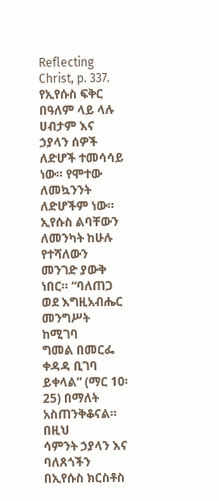Reflecting Christ, p. 337.
የኢየሱስ ፍቅር በዓለም ላይ ላሉ ሀብታም እና ኃያላን ሰዎች ለድሆች ተመሳሳይ
ነው። የሞተው ለመኳንንት ለድሆችም ነው። ኢየሱስ ልባቸውን ለመንካት ከሁሉ
የተሻለውን መንገድ ያውቅ ነበር። “ባለጠጋ ወደ እግዚአብሔር መንግሥት ከሚገባ
ግመል በመርፌ ቀዳዳ ቢገባ ይቀላል” (ማር 10፡25) በማለት አስጠንቅቆናል። በዚህ
ሳምንት ኃያላን እና ባለጸጎችን በኢየሱስ ክርስቶስ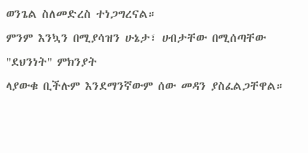ወንጌል ስለመድረስ ተነጋግረናል።
ምንም እንኳን በሚያሳዝን ሁኔታ፣ ሀብታቸው በሚሰጣቸው "ደህንነት" ምክንያት
ላያውቁ ቢችሉም እንደማንኛውም ሰው መዳን ያስፈልጋቸዋል።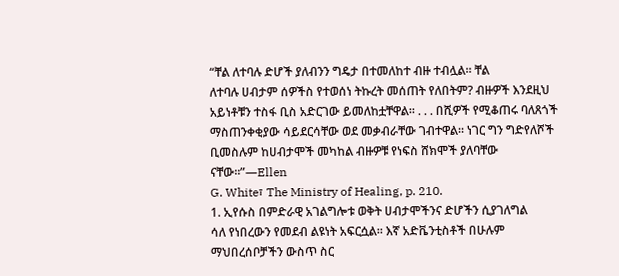“ቸል ለተባሉ ድሆች ያለብንን ግዴታ በተመለከተ ብዙ ተብሏል። ቸል
ለተባሉ ሀብታም ሰዎችስ የተወሰነ ትኩረት መሰጠት የለበትም? ብዙዎች እንደዚህ
አይነቶቹን ተስፋ ቢስ አድርገው ይመለከቷቸዋል። . . . በሺዎች የሚቆጠሩ ባለጸጎች
ማስጠንቀቂያው ሳይደርሳቸው ወደ መቃብራቸው ገብተዋል። ነገር ግን ግድየለሾች
ቢመስሉም ከሀብታሞች መካከል ብዙዎቹ የነፍስ ሸክሞች ያለባቸው ናቸው።”—Ellen
G. White፣ The Ministry of Healing, p. 210.
1. ኢየሱስ በምድራዊ አገልግሎቱ ወቅት ሀብታሞችንና ድሆችን ሲያገለግል
ሳለ የነበረውን የመደብ ልዩነት አፍርሷል። እኛ አድቬንቲስቶች በሁሉም
ማህበረሰቦቻችን ውስጥ ስር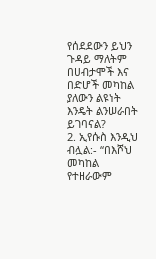የሰደደውን ይህን ጉዳይ ማለትም በሀብታሞች እና
በድሆች መካከል ያለውን ልዩነት እንዴት ልንሠራበት ይገባናል?
2. ኢየሱስ እንዲህ ብሏል:- “በእሾህ መካከል የተዘራውም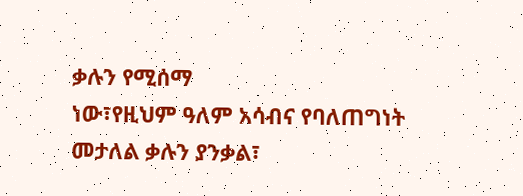ቃሉን የሚሰማ
ነው፣የዚህም ዓለም አሳብና የባለጠግነት መታለል ቃሉን ያንቃል፣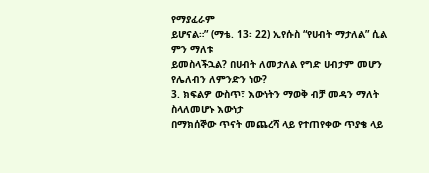የማያፈራም
ይሆናል።” (ማቴ. 13፡ 22) ኢየሱስ “የሀብት ማታለል” ሲል ምን ማለቱ
ይመስላችኋል? በሀብት ለመታለል የግድ ሀብታም መሆን የሌለብን ለምንድን ነው?
3. ክፍልዎ ውስጥ፣ እውነትን ማወቅ ብቻ መዳን ማለት ስላለመሆኑ እውነታ
በማክሰኞው ጥናት መጨረሻ ላይ የተጠየቀው ጥያቄ ላይ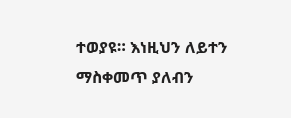ተወያዩ። እነዚህን ለይተን
ማስቀመጥ ያለብን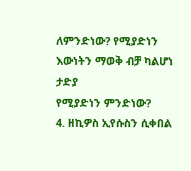ለምንድነው? የሚያድነን እውነትን ማወቅ ብቻ ካልሆነ ታድያ
የሚያድነን ምንድነው?
4. ዘኪዎስ ኢየሱስን ሲቀበል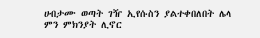ሀብታሙ ወጣት ገዥ ኢየሱስን ያልተቀበለበት ሌላ
ምን ምክንያት ሊኖር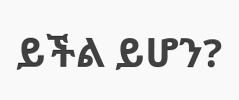ይችል ይሆን?